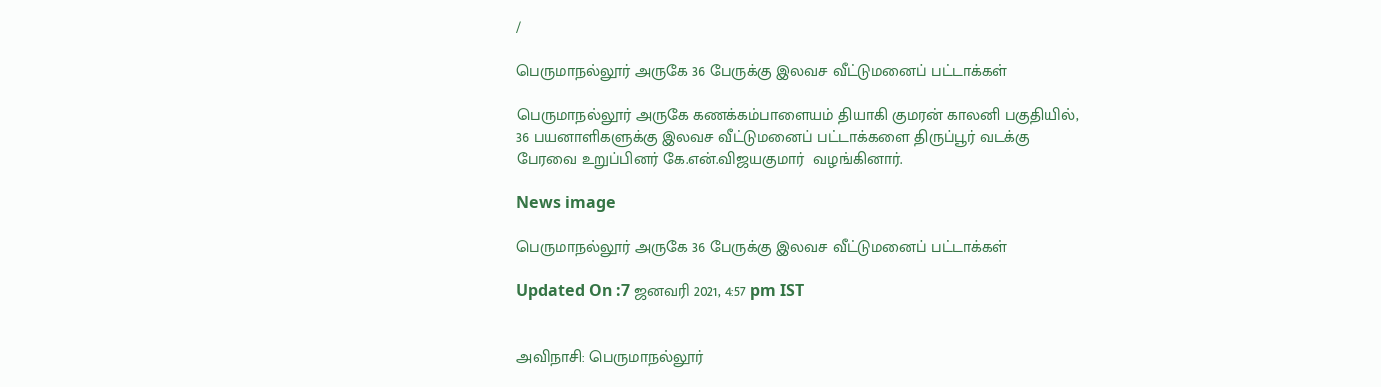/

பெருமாநல்லூர் அருகே 36 பேருக்கு இலவச வீட்டுமனைப் பட்டாக்கள்

பெருமாநல்லூர் அருகே கணக்கம்பாளையம் தியாகி குமரன் காலனி பகுதியில், 36 பயனாளிகளுக்கு இலவச வீட்டுமனைப் பட்டாக்களை திருப்பூர் வடக்கு பேரவை உறுப்பினர் கே.என்.விஜயகுமார்  வழங்கினார்.

News image

பெருமாநல்லூர் அருகே 36 பேருக்கு இலவச வீட்டுமனைப் பட்டாக்கள்

Updated On :7 ஜனவரி 2021, 4:57 pm IST


அவிநாசி: பெருமாநல்லூர்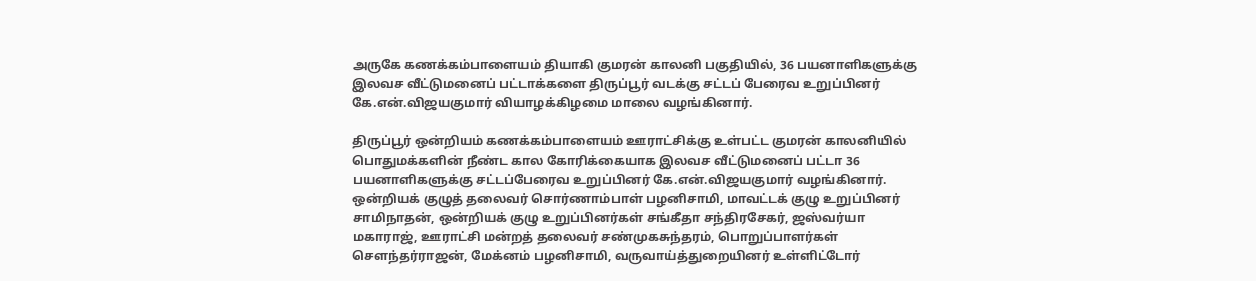அருகே கணக்கம்பாளையம் தியாகி குமரன் காலனி பகுதியில், 36 பயனாளிகளுக்கு இலவச வீட்டுமனைப் பட்டாக்களை திருப்பூர் வடக்கு சட்டப் பேரைவ உறுப்பினர் கே.என்.விஜயகுமார் வியாழக்கிழமை மாலை வழங்கினார்.

திருப்பூர் ஒன்றியம் கணக்கம்பாளையம் ஊராட்சிக்கு உள்பட்ட குமரன் காலனியில் பொதுமக்களின் நீண்ட கால கோரிக்கையாக இலவச வீட்டுமனைப் பட்டா 36 பயனாளிகளுக்கு சட்டப்பேரைவ உறுப்பினர் கே.என்.விஜயகுமார் வழங்கினார். ஒன்றியக் குழுத் தலைவர் சொர்ணாம்பாள் பழனிசாமி, மாவட்டக் குழு உறுப்பினர் சாமிநாதன், ஒன்றியக் குழு உறுப்பினர்கள் சங்கீதா சந்திரசேகர், ஜஸ்வர்யா மகாராஜ், ஊராட்சி மன்றத் தலைவர் சண்முகசுந்தரம், பொறுப்பாளர்கள் சௌந்தர்ராஜன், மேக்னம் பழனிசாமி, வருவாய்த்துறையினர் உள்ளிட்டோர்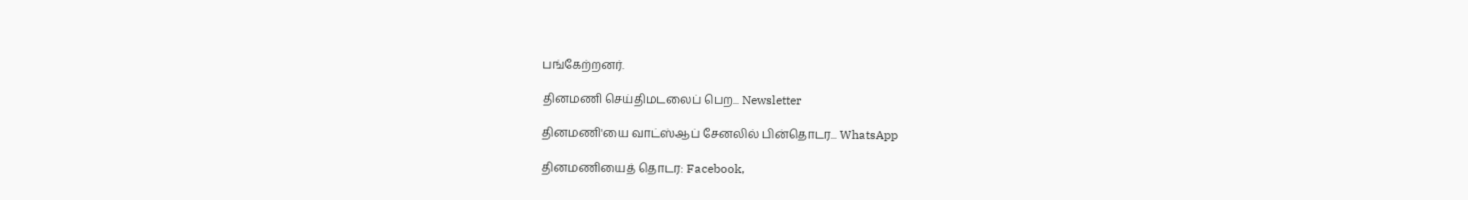பங்கேற்றனர்.

தினமணி செய்திமடலைப் பெற... Newsletter

தினமணி'யை வாட்ஸ்ஆப் சேனலில் பின்தொடர... WhatsApp

தினமணியைத் தொடர: Facebook,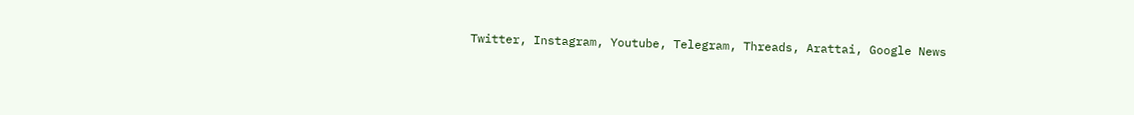Twitter, Instagram, Youtube, Telegram, Threads, Arattai, Google News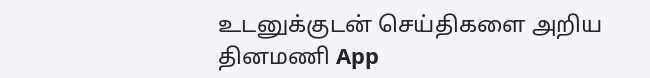உடனுக்குடன் செய்திகளை அறிய தினமணி App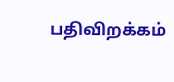பதிவிறக்கம்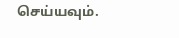செய்யவும்.